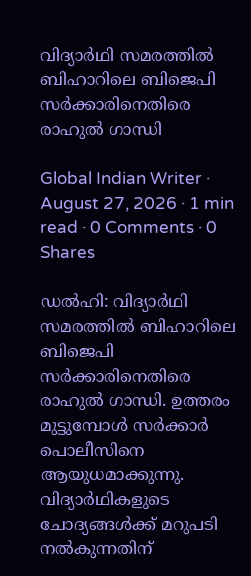വിദ്യാര്‍ഥി സമരത്തില്‍ ബിഹാറിലെ ബിജെപി സര്‍ക്കാരിനെതിരെ രാഹുല്‍ ഗാന്ധി

Global Indian Writer · August 27, 2026 · 1 min read · 0 Comments · 0 Shares

ഡല്‍ഹി: വിദ്യാര്‍ഥി സമരത്തില്‍ ബിഹാറിലെ ബിജെപി സര്‍ക്കാരിനെതിരെ രാഹുല്‍ ഗാന്ധി. ഉത്തരം മുട്ടുമ്പോള്‍ സര്‍ക്കാര്‍ പൊലീസിനെ ആയുധമാക്കുന്നു. വിദ്യാര്‍ഥികളുടെ ചോദ്യങ്ങള്‍ക്ക് മറുപടി നല്‍കുന്നതിന്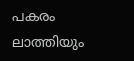പകരം ലാത്തിയും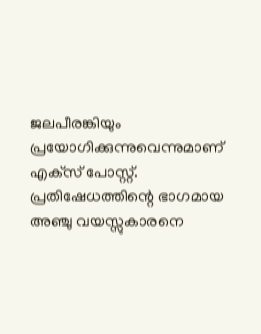ജലപീരങ്കിയും പ്രയോഗിക്കുന്നുവെന്നുമാണ് എക്‌സ് പോസ്റ്റ്. പ്രതിഷേധത്തിന്റെ ഭാഗമായ അഞ്ചു വയസ്സുകാരനെ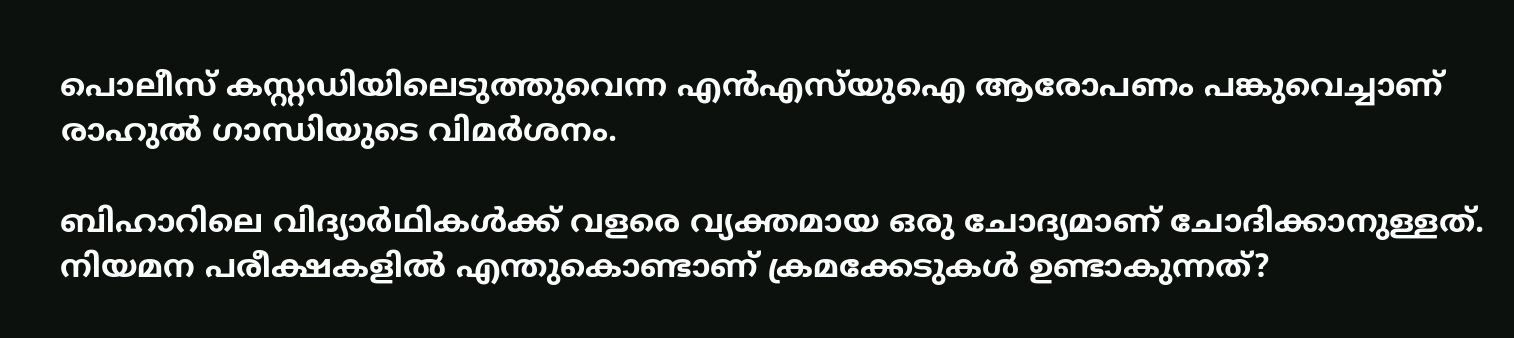പൊലീസ് കസ്റ്റഡിയിലെടുത്തുവെന്ന എന്‍എസ്‌യുഐ ആരോപണം പങ്കുവെച്ചാണ് രാഹുല്‍ ഗാന്ധിയുടെ വിമര്‍ശനം.

ബിഹാറിലെ വിദ്യാര്‍ഥികള്‍ക്ക് വളരെ വ്യക്തമായ ഒരു ചോദ്യമാണ് ചോദിക്കാനുള്ളത്. നിയമന പരീക്ഷകളില്‍ എന്തുകൊണ്ടാണ് ക്രമക്കേടുകള്‍ ഉണ്ടാകുന്നത്?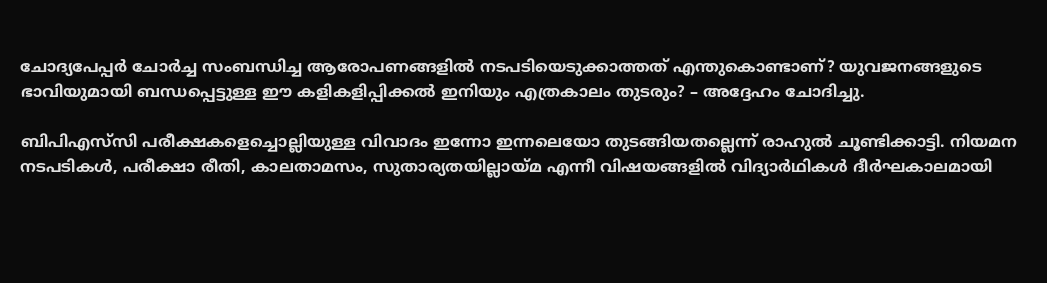ചോദ്യപേപ്പര്‍ ചോര്‍ച്ച സംബന്ധിച്ച ആരോപണങ്ങളില്‍ നടപടിയെടുക്കാത്തത് എന്തുകൊണ്ടാണ്? യുവജനങ്ങളുടെ ഭാവിയുമായി ബന്ധപ്പെട്ടുള്ള ഈ കളികളിപ്പിക്കല്‍ ഇനിയും എത്രകാലം തുടരും? – അദ്ദേഹം ചോദിച്ചു.

ബിപിഎസ്‌സി പരീക്ഷകളെച്ചൊല്ലിയുള്ള വിവാദം ഇന്നോ ഇന്നലെയോ തുടങ്ങിയതല്ലെന്ന് രാഹുല്‍ ചൂണ്ടിക്കാട്ടി. നിയമന നടപടികള്‍, പരീക്ഷാ രീതി, കാലതാമസം, സുതാര്യതയില്ലായ്മ എന്നീ വിഷയങ്ങളില്‍ വിദ്യാര്‍ഥികള്‍ ദീര്‍ഘകാലമായി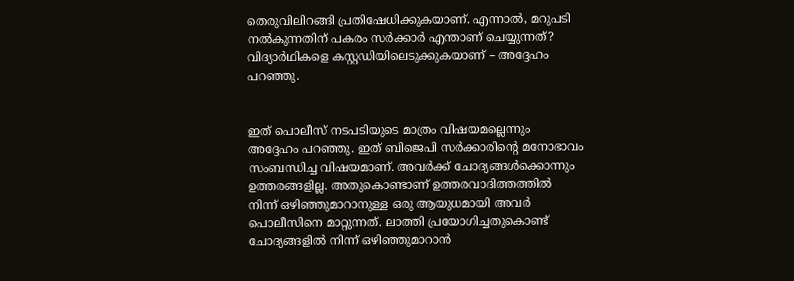തെരുവിലിറങ്ങി പ്രതിഷേധിക്കുകയാണ്. എന്നാല്‍, മറുപടി നല്‍കുന്നതിന് പകരം സര്‍ക്കാര്‍ എന്താണ് ചെയ്യുന്നത്? വിദ്യാര്‍ഥികളെ കസ്റ്റഡിയിലെടുക്കുകയാണ് – അദ്ദേഹം പറഞ്ഞു.


ഇത് പൊലീസ് നടപടിയുടെ മാത്രം വിഷയമല്ലെന്നും അദ്ദേഹം പറഞ്ഞു. ഇത് ബിജെപി സര്‍ക്കാരിന്റെ മനോഭാവം സംബന്ധിച്ച വിഷയമാണ്. അവര്‍ക്ക് ചോദ്യങ്ങള്‍ക്കൊന്നും ഉത്തരങ്ങളില്ല. അതുകൊണ്ടാണ് ഉത്തരവാദിത്തത്തില്‍ നിന്ന് ഒഴിഞ്ഞുമാറാനുള്ള ഒരു ആയുധമായി അവര്‍ പൊലീസിനെ മാറ്റുന്നത്. ലാത്തി പ്രയോഗിച്ചതുകൊണ്ട് ചോദ്യങ്ങളില്‍ നിന്ന് ഒഴിഞ്ഞുമാറാന്‍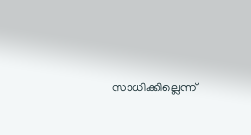സാധിക്കില്ലെന്ന്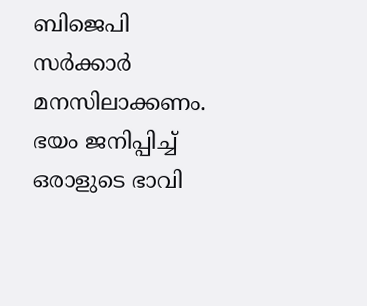ബിജെപി സര്‍ക്കാര്‍ മനസിലാക്കണം. ഭയം ജനിപ്പിച്ച് ഒരാളുടെ ഭാവി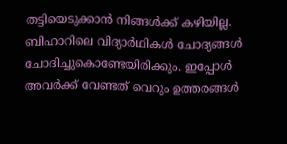തട്ടിയെടുക്കാന്‍ നിങ്ങള്‍ക്ക് കഴിയില്ല. ബിഹാറിലെ വിദ്യാര്‍ഥികള്‍ ചോദ്യങ്ങള്‍ ചോദിച്ചുകൊണ്ടേയിരിക്കും. ഇപ്പോള്‍ അവര്‍ക്ക് വേണ്ടത് വെറും ഉത്തരങ്ങള്‍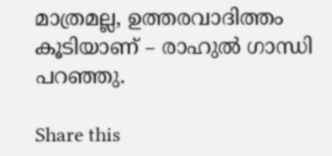മാത്രമല്ല, ഉത്തരവാദിത്തം കൂടിയാണ് – രാഹുല്‍ ഗാന്ധി പറഞ്ഞു.

Share this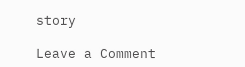story

Leave a Comment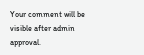Your comment will be visible after admin approval.